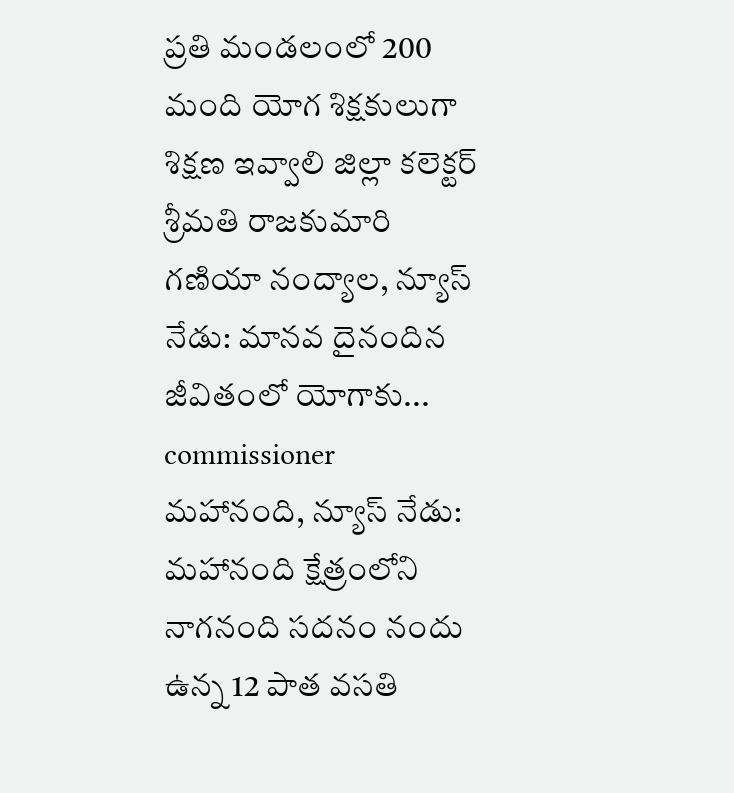ప్రతి మండలంలో 200 మంది యోగ శిక్షకులుగా శిక్షణ ఇవ్వాలి జిల్లా కలెక్టర్ శ్రీమతి రాజకుమారి గణియా నంద్యాల, న్యూస్ నేడు: మానవ దైనందిన జీవితంలో యోగాకు...
commissioner
మహానంది, న్యూస్ నేడు: మహానంది క్షేత్రంలోని నాగనంది సదనం నందు ఉన్న 12 పాత వసతి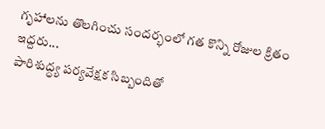గృహాలను తొలగించు సందర్భంలో గత కొన్ని రోజుల క్రితం ఇద్దరు...
పారిశుద్ధ్య పర్యవేక్షక సిబ్బందితో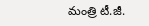మంత్రి టీ.జీ.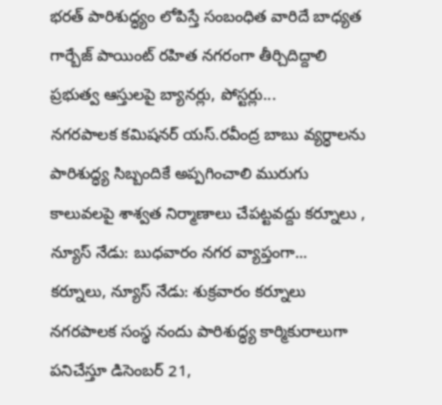భరత్ పారిశుద్ధ్యం లోపిస్తే సంబంధిత వారిదే బాధ్యత గార్బేజ్ పాయింట్ రహిత నగరంగా తీర్చిదిద్దాలి ప్రభుత్వ ఆస్తులపై బ్యానర్లు, పోస్టర్లు...
నగరపాలక కమిషనర్ యస్.రవీంద్ర బాబు వ్యర్ధాలను పారిశుద్ధ్య సిబ్బందికే అప్పగించాలి మురుగు కాలువలపై శాశ్వత నిర్మాణాలు చేపట్టవద్దు కర్నూలు , న్యూస్ నేడు: బుధవారం నగర వ్యాప్తంగా...
కర్నూలు, న్యూస్ నేడు: శుక్రవారం కర్నూలు నగరపాలక సంస్థ నందు పారిశుద్ధ్య కార్మికురాలుగా పనిచేస్తూ డిసెంబర్ 21,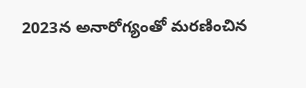2023న అనారోగ్యంతో మరణించిన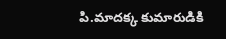పి.మాదక్క కుమారుడికి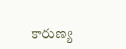కారుణ్య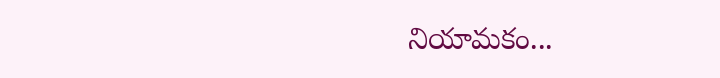నియామకం...